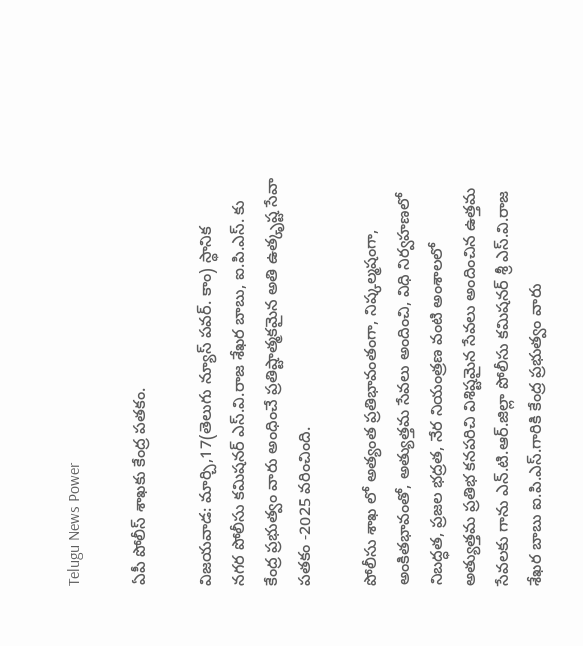Telugu News Power

ఏపీ పోలీస్ శాఖకు కేంద్ర పతకం.

విజయవాడ: మార్చి,17(తెలుగు న్యూస్ పవర్. కాం) స్థానిక
నగర పోలీసు కమిషనర్ ఎస్.వి.రాజ శేఖర బాబు, ఐ.పి.ఎస్. కు కేంద్ర ప్రభుత్వం వారు అంధించే ప్రతిష్టాత్మకమైన అతి ఉత్కృష్ట సేవా పతకం -2025 వరించింది.

పోలీసు శాఖ లో అత్యంత ప్రతిభావంతంగా, నిష్కల్మషంగా, అంకితభావంతో, అత్యుత్తమ సేవలు అందించి, విధి నిర్వహణలో నిబద్ధత, ప్రజల భద్రత, నేర నియంత్రణ వంటి అంశాలలో అత్యుత్తమ ప్రతిభ కనపరిచి విశిష్టమైన సేవలు అందించిన ఉత్తమ సేవలకు గాను ఎన్.టి.ఆర్.జిల్లా పోలీసు కమిషనర్ శ్రీ ఎస్.వి.రాజ శేఖర బాబు ఐ.పి.ఎస్.గారికి కేంద్ర ప్రభుత్వం వారు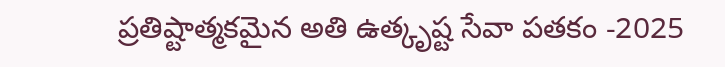ప్రతిష్టాత్మకమైన అతి ఉత్కృష్ట సేవా పతకం -2025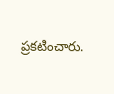ప్రకటించారు.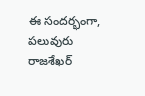ఈ సందర్భంగా, పలువురు రాజశేఖర్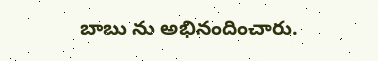బాబు ను అభినందించారు.